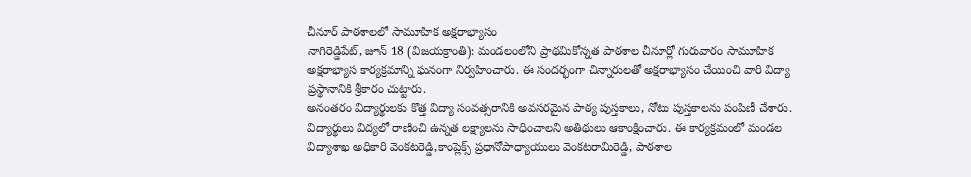చీనూర్ పాఠశాలలో సామూహిక అక్షరాభ్యాసం
నాగిరెడ్డిపేట్, జూన్ 18 (విజయక్రాంతి): మండలంలోని ప్రాథమికోన్నత పాఠశాల చీనూర్లో గురువారం సామూహిక అక్షరాభ్యాస కార్యక్రమాన్ని ఘనంగా నిర్వహించారు. ఈ సందర్భంగా చిన్నారులతో అక్షరాభ్యాసం చేయించి వారి విద్యా ప్రస్థానానికి శ్రీకారం చుట్టారు.
అనంతరం విద్యార్థులకు కొత్త విద్యా సంవత్సరానికి అవసరమైన పాఠ్య పుస్తకాలు, నోటు పుస్తకాలను పంపిణీ చేశారు. విద్యార్థులు విద్యలో రాణించి ఉన్నత లక్ష్యాలను సాధించాలని అతిథులు ఆకాంక్షించారు. ఈ కార్యక్రమంలో మండల విద్యాశాఖ అధికారి వెంకటరెడ్డి,కాంప్లెక్స్ ప్రధానోపాధ్యాయులు వెంకటరామిరెడ్డి, పాఠశాల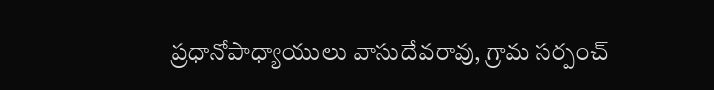ప్రధానోపాధ్యాయులు వాసుదేవరావు, గ్రామ సర్పంచ్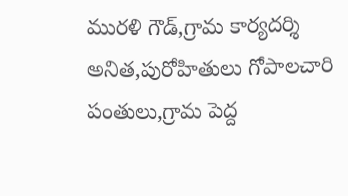మురళి గౌడ్,గ్రామ కార్యదర్శి అనిత,పురోహితులు గోపాలచారి పంతులు,గ్రామ పెద్ద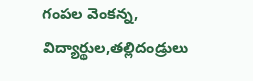గంపల వెంకన్న, విద్యార్థుల,తల్లిదండ్రులు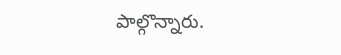పాల్గొన్నారు.